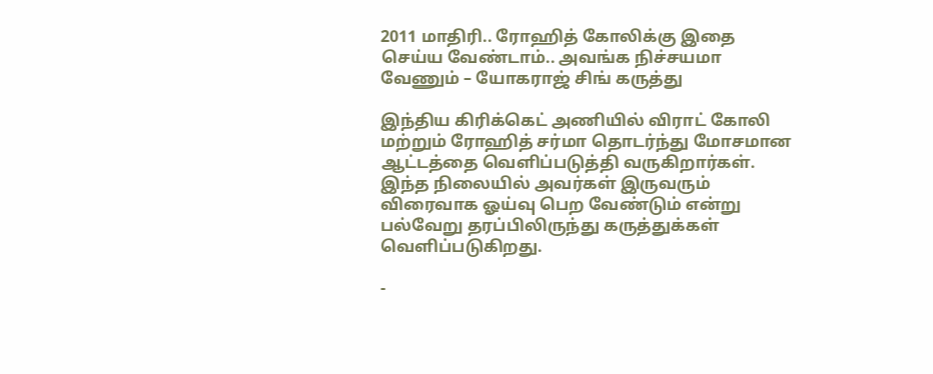2011 மாதிரி.. ரோஹித் கோலிக்கு இதை செய்ய வேண்டாம்.. அவங்க நிச்சயமா வேணும் – யோகராஜ் சிங் கருத்து

இந்திய கிரிக்கெட் அணியில் விராட் கோலி மற்றும் ரோஹித் சர்மா தொடர்ந்து மோசமான ஆட்டத்தை வெளிப்படுத்தி வருகிறார்கள். இந்த நிலையில் அவர்கள் இருவரும் விரைவாக ஓய்வு பெற வேண்டும் என்று பல்வேறு தரப்பிலிருந்து கருத்துக்கள் வெளிப்படுகிறது.

-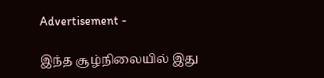Advertisement -

இந்த சூழ்நிலையில் இது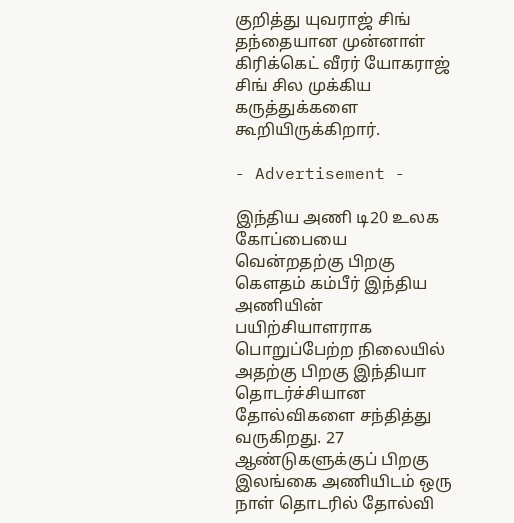குறித்து யுவராஜ் சிங் தந்தையான முன்னாள் கிரிக்கெட் வீரர் யோகராஜ் சிங் சில முக்கிய கருத்துக்களை கூறியிருக்கிறார்.

- Advertisement -

இந்திய அணி டி20 உலக கோப்பையை வென்றதற்கு பிறகு கௌதம் கம்பீர் இந்திய அணியின் பயிற்சியாளராக பொறுப்பேற்ற நிலையில் அதற்கு பிறகு இந்தியா தொடர்ச்சியான தோல்விகளை சந்தித்து வருகிறது. 27 ஆண்டுகளுக்குப் பிறகு இலங்கை அணியிடம் ஒரு நாள் தொடரில் தோல்வி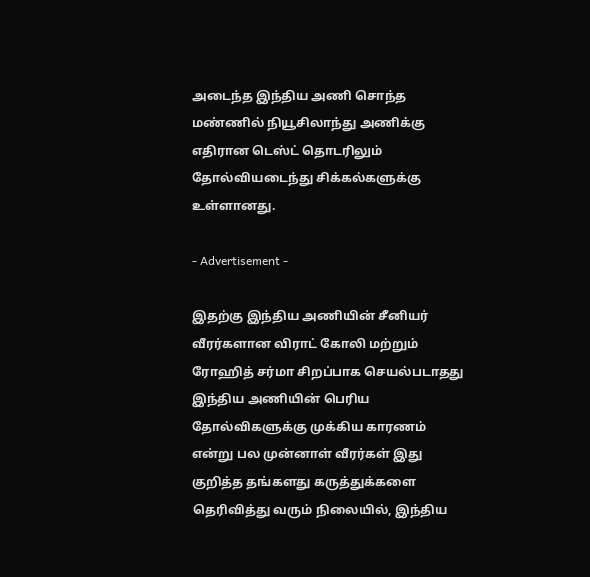அடைந்த இந்திய அணி சொந்த மண்ணில் நியூசிலாந்து அணிக்கு எதிரான டெஸ்ட் தொடரிலும் தோல்வியடைந்து சிக்கல்களுக்கு உள்ளானது.

- Advertisement -

இதற்கு இந்திய அணியின் சீனியர் வீரர்களான விராட் கோலி மற்றும் ரோஹித் சர்மா சிறப்பாக செயல்படாதது இந்திய அணியின் பெரிய தோல்விகளுக்கு முக்கிய காரணம் என்று பல முன்னாள் வீரர்கள் இது குறித்த தங்களது கருத்துக்களை தெரிவித்து வரும் நிலையில், இந்திய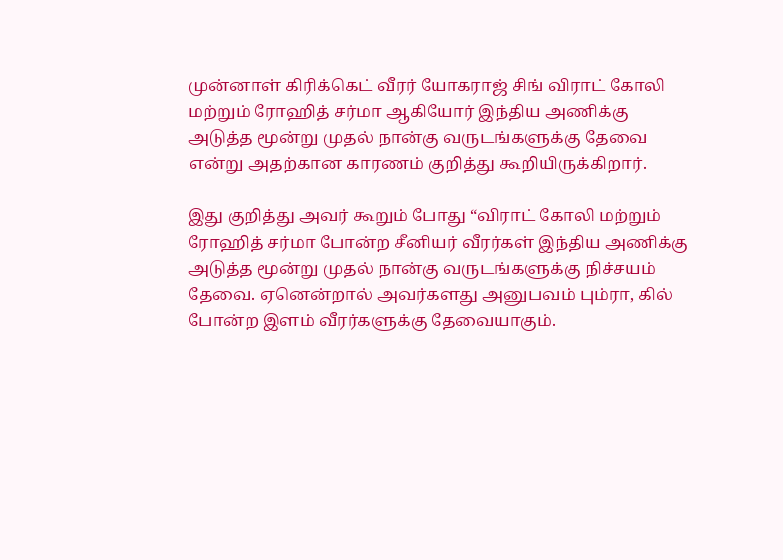முன்னாள் கிரிக்கெட் வீரர் யோகராஜ் சிங் விராட் கோலி மற்றும் ரோஹித் சர்மா ஆகியோர் இந்திய அணிக்கு அடுத்த மூன்று முதல் நான்கு வருடங்களுக்கு தேவை என்று அதற்கான காரணம் குறித்து கூறியிருக்கிறார்.

இது குறித்து அவர் கூறும் போது “விராட் கோலி மற்றும் ரோஹித் சர்மா போன்ற சீனியர் வீரர்கள் இந்திய அணிக்கு அடுத்த மூன்று முதல் நான்கு வருடங்களுக்கு நிச்சயம் தேவை. ஏனென்றால் அவர்களது அனுபவம் பும்ரா, கில் போன்ற இளம் வீரர்களுக்கு தேவையாகும்.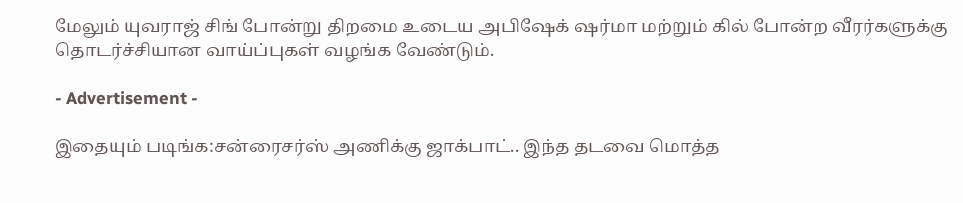மேலும் யுவராஜ் சிங் போன்று திறமை உடைய அபிஷேக் ஷர்மா மற்றும் கில் போன்ற வீரர்களுக்கு தொடர்ச்சியான வாய்ப்புகள் வழங்க வேண்டும்.

- Advertisement -

இதையும் படிங்க:சன்ரைசர்ஸ் அணிக்கு ஜாக்பாட்.. இந்த தடவை மொத்த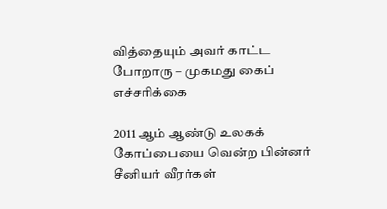வித்தையும் அவர் காட்ட போறாரு – முகமது கைப் எச்சரிக்கை

2011 ஆம் ஆண்டு உலகக் கோப்பையை வென்ற பின்னர் சீனியர் வீரர்கள்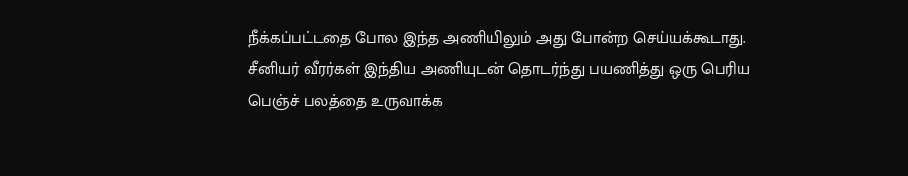நீக்கப்பட்டதை போல இந்த அணியிலும் அது போன்ற செய்யக்கூடாது. சீனியர் வீரர்கள் இந்திய அணியுடன் தொடர்ந்து பயணித்து ஒரு பெரிய பெஞ்ச் பலத்தை உருவாக்க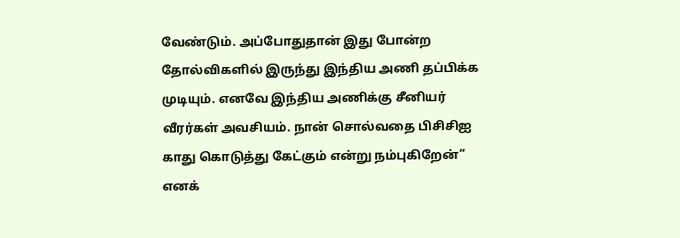வேண்டும். அப்போதுதான் இது போன்ற தோல்விகளில் இருந்து இந்திய அணி தப்பிக்க முடியும். எனவே இந்திய அணிக்கு சீனியர் வீரர்கள் அவசியம். நான் சொல்வதை பிசிசிஐ காது கொடுத்து கேட்கும் என்று நம்புகிறேன்” எனக்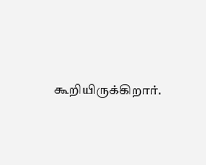கூறியிருக்கிறார்.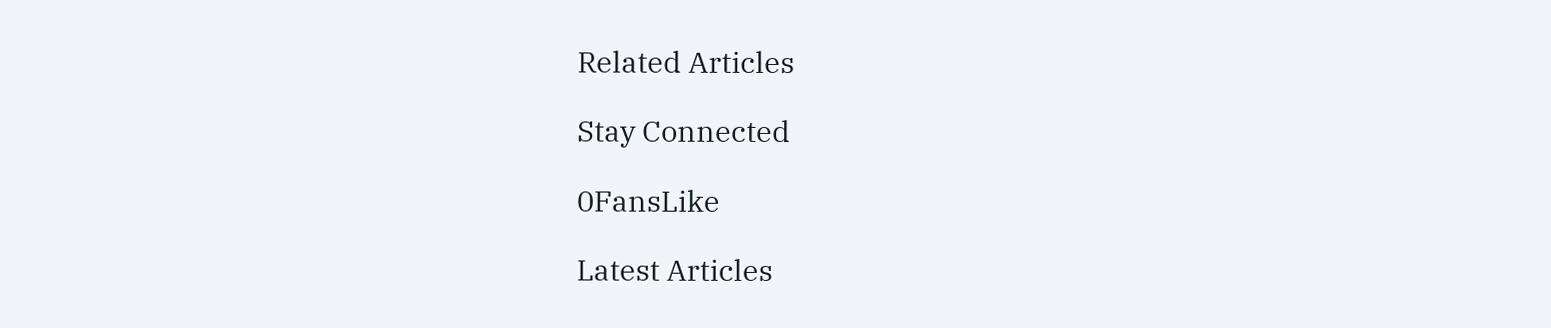Related Articles

Stay Connected

0FansLike

Latest Articles